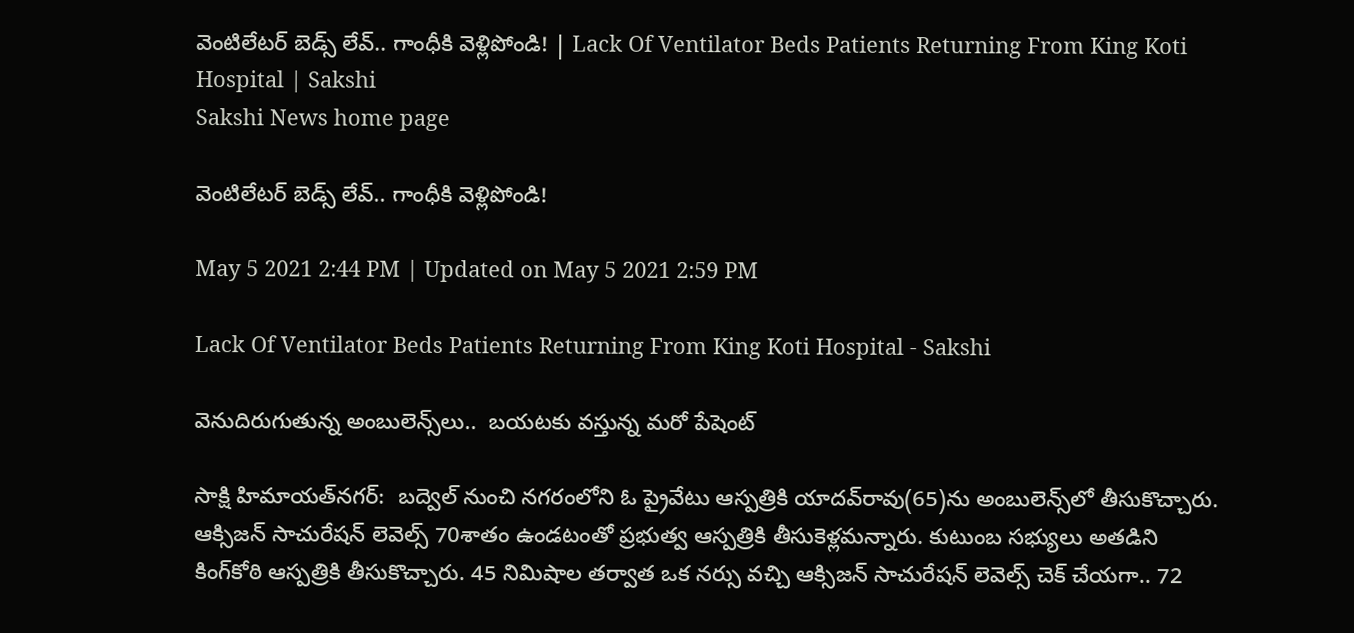వెంటిలేటర్‌ బెడ్స్‌ లేవ్.. గాంధీకి వెళ్లిపోండి! | Lack Of Ventilator Beds Patients Returning From King Koti Hospital | Sakshi
Sakshi News home page

వెంటిలేటర్‌ బెడ్స్‌ లేవ్.. గాంధీకి వెళ్లిపోండి!

May 5 2021 2:44 PM | Updated on May 5 2021 2:59 PM

Lack Of Ventilator Beds Patients Returning From King Koti Hospital - Sakshi

వెనుదిరుగుతున్న అంబులెన్స్‌లు..  బయటకు వస్తున్న మరో పేషెంట్‌

సాక్షి హిమాయత్‌నగర్‌:  బద్వెల్‌ నుంచి నగరంలోని ఓ ప్రైవేటు ఆస్పత్రికి యాదవ్‌రావు(65)ను అంబులెన్స్‌లో తీసుకొచ్చారు. ఆక్సిజన్‌ సాచురేషన్‌ లెవెల్స్‌ 70శాతం ఉండటంతో ప్రభుత్వ ఆస్పత్రికి తీసుకెళ్లమన్నారు. కుటుంబ సభ్యులు అతడిని కింగ్‌కోఠి ఆస్పత్రికి తీసుకొచ్చారు. 45 నిమిషాల తర్వాత ఒక నర్సు వచ్చి ఆక్సిజన్‌ సాచురేషన్‌ లెవెల్స్‌ చెక్‌ చేయగా.. 72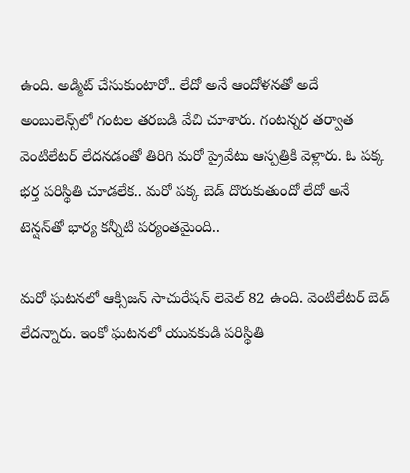ఉంది. అడ్మిట్‌ చేసుకుంటారో.. లేదో అనే ఆందోళనతో అదే అంబులెన్స్‌లో గంటల తరబడి వేచి చూశారు. గంటన్నర తర్వాత వెంటిలేటర్‌ లేదనడంతో తిరిగి మరో ప్రైవేటు ఆస్పత్రికి వెళ్లారు. ఓ పక్క భర్త పరిస్థితి చూడలేక.. మరో పక్క బెడ్‌ దొరుకుతుందో లేదో అనే టెన్షన్‌తో భార్య కన్నీటి పర్యంతమైంది..

మరో ఘటనలో ఆక్సిజన్‌ సాచురేషన్‌ లెవెల్‌ 82 ఉంది. వెంటిలేటర్‌ బెడ్‌ లేదన్నారు. ఇంకో ఘటనలో యువకుడి పరిస్థితి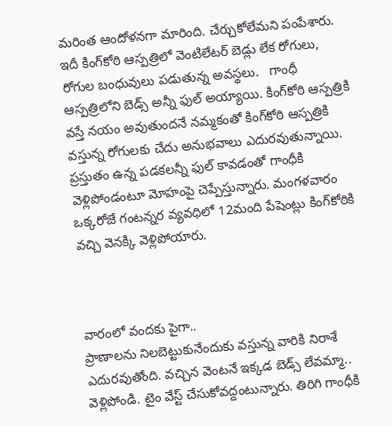మరింత ఆందోళనగా మారింది. చేర్చుకోలేమని పంపేశారు. ఇదీ కింగ్‌కోఠి ఆస్పత్రిలో వెంటిలేటర్‌ బెడ్లు లేక రోగులు, రోగుల బంధువులు పడుతున్న అవస్థలు.   గాంధీ ఆస్పత్రిలోని బెడ్స్‌ అన్నీ ఫుల్‌ అయ్యాయి. కింగ్‌కోఠి ఆస్పత్రికి వస్తే నయం అవుతుందనే నమ్మకంతో కింగ్‌కోఠి ఆస్పత్రికి వస్తున్న రోగులకు చేదు అనుభవాలు ఎదురవుతున్నాయి. ప్రస్తుతం ఉన్న పడకలన్నీ ఫుల్‌ కావడంతో గాంధీకి వెళ్లిపోండంటూ మోహంపై చెప్పేస్తున్నారు. మంగళవారం ఒక్కరోజే గంటన్నర వ్యవధిలో 12మంది పేషెంట్లు కింగ్‌కోఠికి వచ్చి వెనక్కి వెళ్లిపోయారు.



వారంలో వందకు పైగా..
ప్రాణాలను నిలబెట్టుకునేందుకు వస్తున్న వారికి నిరాశే ఎదురవుతోంది. వచ్చిన వెంటనే ఇక్కడ బెడ్స్‌ లేవమ్మా.. వెళ్లిపోండి. టైం వేస్ట్‌ చేసుకోవద్దంటున్నారు. తిరిగి గాంధీకి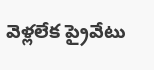వెళ్లలేక ప్రైవేటు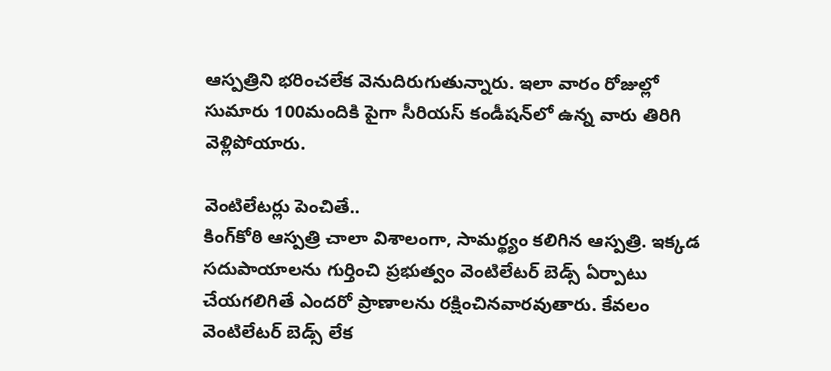ఆస్పత్రిని భరించలేక వెనుదిరుగుతున్నారు. ఇలా వారం రోజుల్లో సుమారు 100మందికి పైగా సీరియస్‌ కండీషన్‌లో ఉన్న వారు తిరిగి వెళ్లిపోయారు.

వెంటిలేటర్లు పెంచితే..
కింగ్‌కోఠి ఆస్పత్రి చాలా విశాలంగా, సామర్థ్యం కలిగిన ఆస్పత్రి. ఇక్కడ సదుపాయాలను గుర్తించి ప్రభుత్వం వెంటిలేటర్‌ బెడ్స్‌ ఏర్పాటు చేయగలిగితే ఎందరో ప్రాణాలను రక్షించినవారవుతారు. కేవలం వెంటిలేటర్‌ బెడ్స్‌ లేక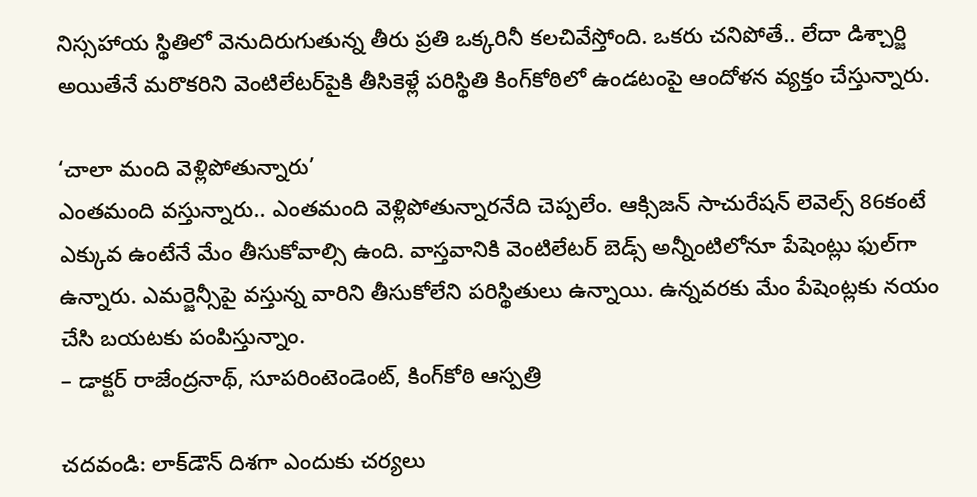నిస్సహాయ స్థితిలో వెనుదిరుగుతున్న తీరు ప్రతి ఒక్కరినీ కలచివేస్తోంది. ఒకరు చనిపోతే.. లేదా డిశ్చార్జి అయితేనే మరొకరిని వెంటిలేటర్‌పైకి తీసికెళ్లే పరిస్థితి కింగ్‌కోఠిలో ఉండటంపై ఆందోళన వ్యక్తం చేస్తున్నారు.

‘చాలా మంది వెళ్లిపోతున్నారు’
ఎంతమంది వస్తున్నారు.. ఎంతమంది వెళ్లిపోతున్నారనేది చెప్పలేం. ఆక్సిజన్‌ సాచురేషన్‌ లెవెల్స్‌ 86కంటే ఎక్కువ ఉంటేనే మేం తీసుకోవాల్సి ఉంది. వాస్తవానికి వెంటిలేటర్‌ బెడ్స్‌ అన్నీంటిలోనూ పేషెంట్లు ఫుల్‌గా ఉన్నారు. ఎమర్జెన్సీపై వస్తున్న వారిని తీసుకోలేని పరిస్థితులు ఉన్నాయి. ఉన్నవరకు మేం పేషెంట్లకు నయం చేసి బయటకు పంపిస్తున్నాం.
– డాక్టర్‌ రాజేంద్రనాథ్, సూపరింటెండెంట్, కింగ్‌కోఠి ఆస్పత్రి

చదవండి: లాక్‌డౌన్ దిశగా ఎందుకు చర్యలు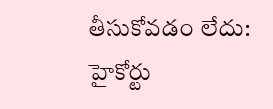తీసుకోవడం లేదు: హైకోర్టు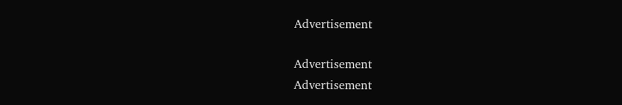Advertisement

Advertisement
Advertisement